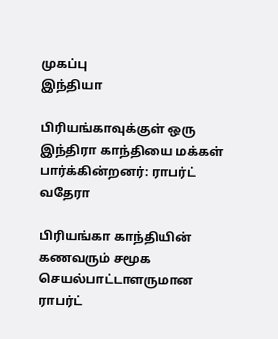முகப்பு
இந்தியா

பிரியங்காவுக்குள் ஒரு இந்திரா காந்தியை மக்கள் பார்க்கின்றனர்: ராபர்ட் வதேரா

பிரியங்கா காந்தியின் கணவரும் சமூக செயல்பாட்டாளருமான ராபர்ட்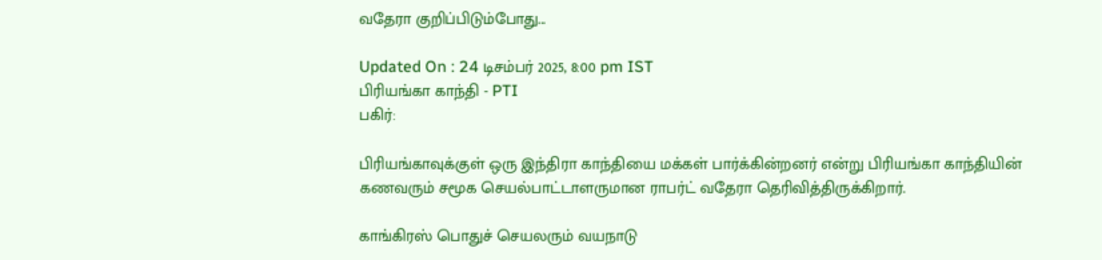வதேரா குறிப்பிடும்போது...

Updated On : 24 டிசம்பர் 2025, 8:00 pm IST
பிரியங்கா காந்தி - PTI
பகிர்:

பிரியங்காவுக்குள் ஒரு இந்திரா காந்தியை மக்கள் பார்க்கின்றனர் என்று பிரியங்கா காந்தியின் கணவரும் சமூக செயல்பாட்டாளருமான ராபர்ட் வதேரா தெரிவித்திருக்கிறார்.

காங்கிரஸ் பொதுச் செயலரும் வயநாடு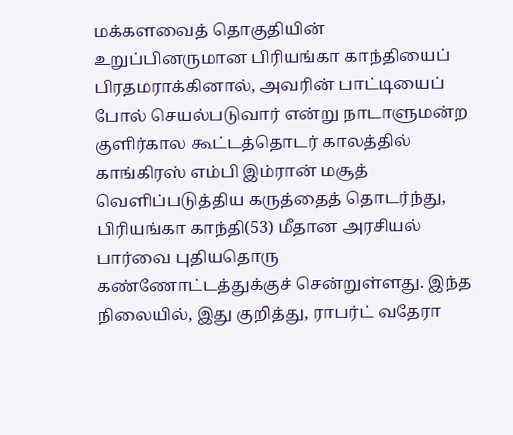மக்களவைத் தொகுதியின் உறுப்பினருமான பிரியங்கா காந்தியைப் பிரதமராக்கினால், அவரின் பாட்டியைப் போல் செயல்படுவார் என்று நாடாளுமன்ற குளிர்கால கூட்டத்தொடர் காலத்தில் காங்கிரஸ் எம்பி இம்ரான் மசூத் வெளிப்படுத்திய கருத்தைத் தொடர்ந்து, பிரியங்கா காந்தி(53) மீதான அரசியல் பார்வை புதியதொரு கண்ணோட்டத்துக்குச் சென்றுள்ளது. இந்த நிலையில், இது குறித்து, ராபர்ட் வதேரா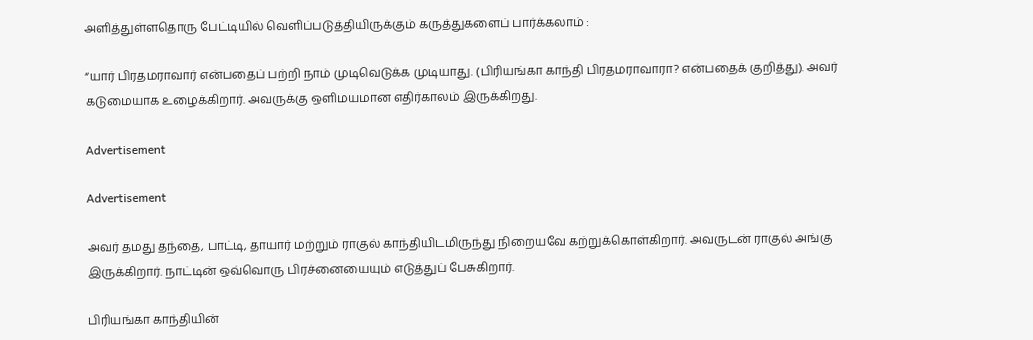அளித்துள்ளதொரு பேட்டியில் வெளிப்படுத்தியிருக்கும் கருத்துகளைப் பார்க்கலாம் :

“யார் பிரதமராவார் என்பதைப் பற்றி நாம் முடிவெடுக்க முடியாது. (பிரியங்கா காந்தி பிரதமராவாரா? என்பதைக் குறித்து). அவர் கடுமையாக உழைக்கிறார். அவருக்கு ஒளிமயமான எதிர்காலம் இருக்கிறது.

Advertisement

Advertisement

அவர் தமது தந்தை, பாட்டி, தாயார் மற்றும் ராகுல் காந்தியிடமிருந்து நிறையவே கற்றுக்கொள்கிறார். அவருடன் ராகுல் அங்கு இருக்கிறார். நாட்டின் ஒவ்வொரு பிரச்னையையும் எடுத்துப் பேசுகிறார்.

பிரியங்கா காந்தியின்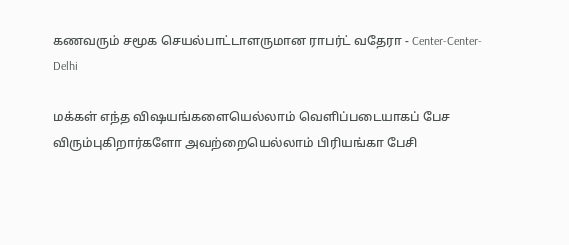கணவரும் சமூக செயல்பாட்டாளருமான ராபர்ட் வதேரா - Center-Center-Delhi

மக்கள் எந்த விஷயங்களையெல்லாம் வெளிப்படையாகப் பேச விரும்புகிறார்களோ அவற்றையெல்லாம் பிரியங்கா பேசி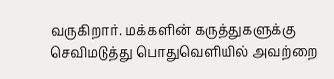வருகிறார். மக்களின் கருத்துகளுக்கு செவிமடுத்து பொதுவெளியில் அவற்றை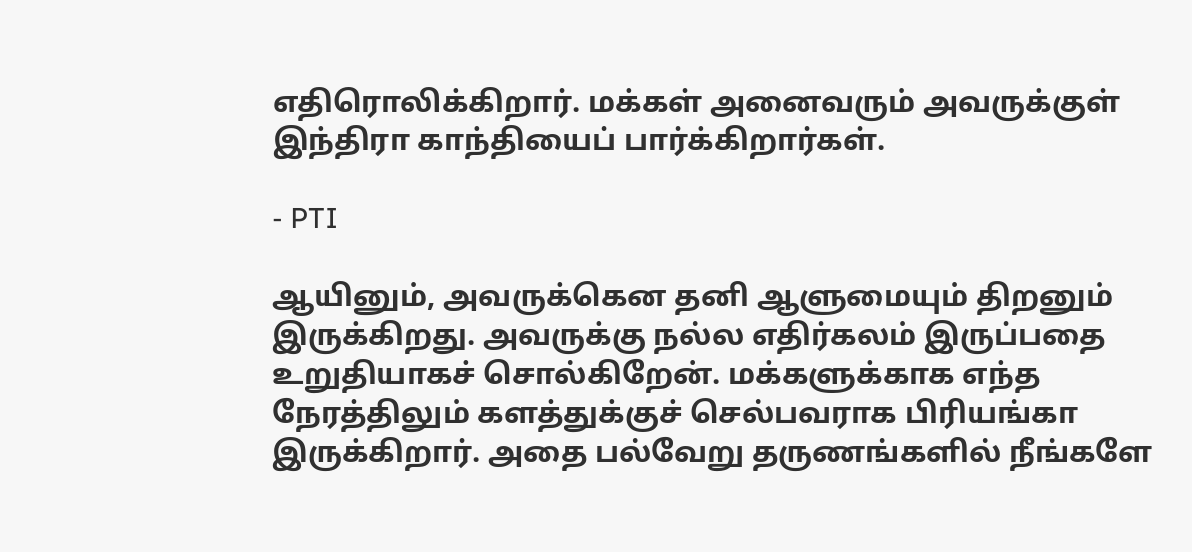எதிரொலிக்கிறார். மக்கள் அனைவரும் அவருக்குள் இந்திரா காந்தியைப் பார்க்கிறார்கள்.

- PTI

ஆயினும், அவருக்கென தனி ஆளுமையும் திறனும் இருக்கிறது. அவருக்கு நல்ல எதிர்கலம் இருப்பதை உறுதியாகச் சொல்கிறேன். மக்களுக்காக எந்த நேரத்திலும் களத்துக்குச் செல்பவராக பிரியங்கா இருக்கிறார். அதை பல்வேறு தருணங்களில் நீங்களே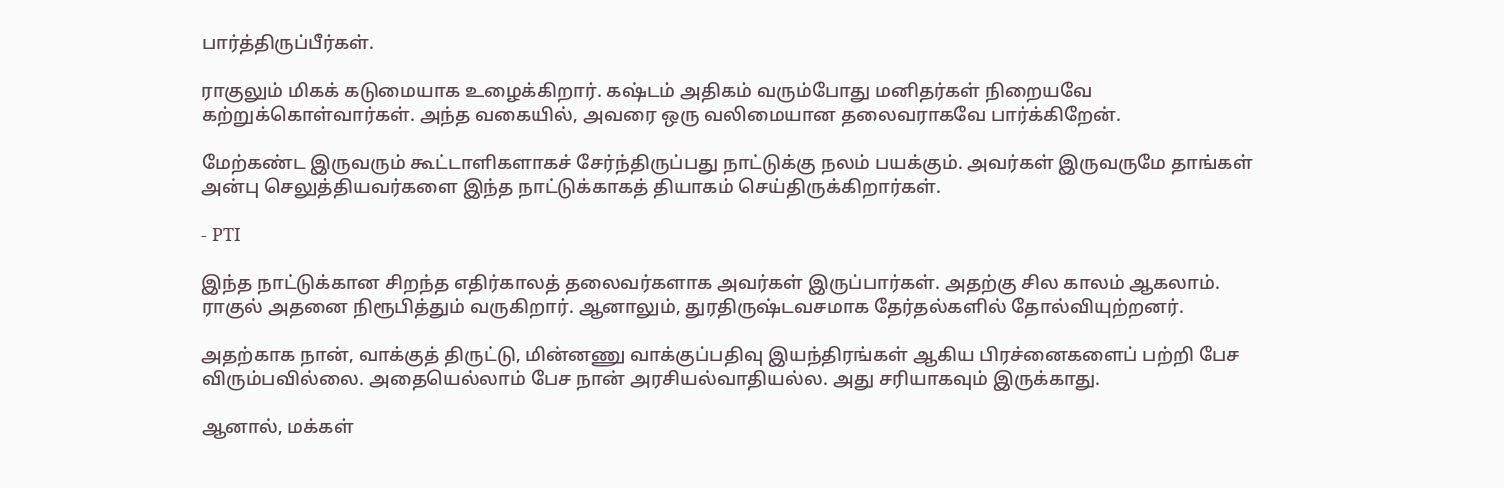பார்த்திருப்பீர்கள்.

ராகுலும் மிகக் கடுமையாக உழைக்கிறார். கஷ்டம் அதிகம் வரும்போது மனிதர்கள் நிறையவே கற்றுக்கொள்வார்கள். அந்த வகையில், அவரை ஒரு வலிமையான தலைவராகவே பார்க்கிறேன்.

மேற்கண்ட இருவரும் கூட்டாளிகளாகச் சேர்ந்திருப்பது நாட்டுக்கு நலம் பயக்கும். அவர்கள் இருவருமே தாங்கள் அன்பு செலுத்தியவர்களை இந்த நாட்டுக்காகத் தியாகம் செய்திருக்கிறார்கள்.

- PTI

இந்த நாட்டுக்கான சிறந்த எதிர்காலத் தலைவர்களாக அவர்கள் இருப்பார்கள். அதற்கு சில காலம் ஆகலாம். ராகுல் அதனை நிரூபித்தும் வருகிறார். ஆனாலும், துரதிருஷ்டவசமாக தேர்தல்களில் தோல்வியுற்றனர்.

அதற்காக நான், வாக்குத் திருட்டு, மின்னணு வாக்குப்பதிவு இயந்திரங்கள் ஆகிய பிரச்னைகளைப் பற்றி பேச விரும்பவில்லை. அதையெல்லாம் பேச நான் அரசியல்வாதியல்ல. அது சரியாகவும் இருக்காது.

ஆனால், மக்கள்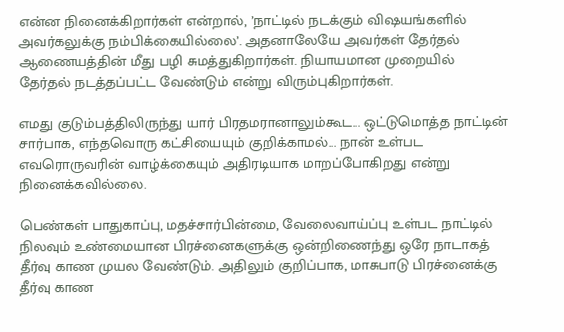என்ன நினைக்கிறார்கள் என்றால், ’நாட்டில் நடக்கும் விஷயங்களில் அவர்கலுக்கு நம்பிக்கையில்லை’. அதனாலேயே அவர்கள் தேர்தல் ஆணையத்தின் மீது பழி சுமத்துகிறார்கள். நியாயமான முறையில் தேர்தல் நடத்தப்பட்ட வேண்டும் என்று விரும்புகிறார்கள்.

எமது குடும்பத்திலிருந்து யார் பிரதமரானாலும்கூட... ஒட்டுமொத்த நாட்டின் சார்பாக, எந்தவொரு கட்சியையும் குறிக்காமல்... நான் உள்பட எவரொருவரின் வாழ்க்கையும் அதிரடியாக மாறப்போகிறது என்று நினைக்கவில்லை.

பெண்கள் பாதுகாப்பு, மதச்சார்பின்மை, வேலைவாய்ப்பு உள்பட நாட்டில் நிலவும் உண்மையான பிரச்னைகளுக்கு ஒன்றிணைந்து ஒரே நாடாகத் தீர்வு காண முயல வேண்டும். அதிலும் குறிப்பாக, மாசுபாடு பிரச்னைக்கு தீர்வு காண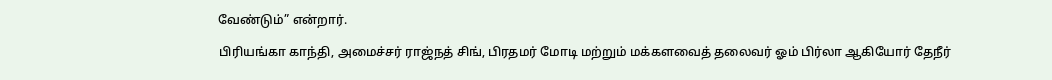வேண்டும்” என்றார்.

பிரியங்கா காந்தி, அமைச்சர் ராஜ்நத் சிங், பிரதமர் மோடி மற்றும் மக்களவைத் தலைவர் ஓம் பிர்லா ஆகியோர் தேநீர்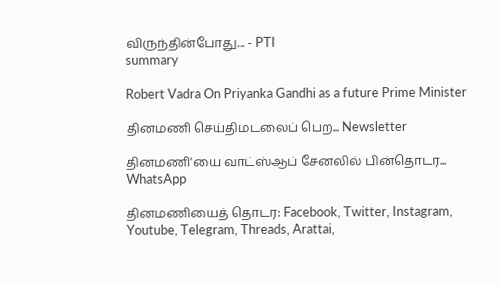விருந்தின்போது... - PTI
summary

Robert Vadra On Priyanka Gandhi as a future Prime Minister

தினமணி செய்திமடலைப் பெற... Newsletter

தினமணி'யை வாட்ஸ்ஆப் சேனலில் பின்தொடர... WhatsApp

தினமணியைத் தொடர: Facebook, Twitter, Instagram, Youtube, Telegram, Threads, Arattai,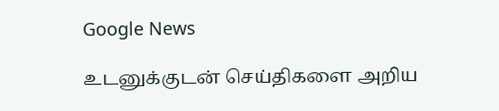Google News

உடனுக்குடன் செய்திகளை அறிய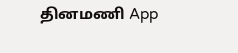தினமணி App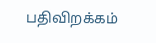பதிவிறக்கம்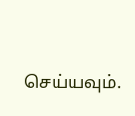செய்யவும்.